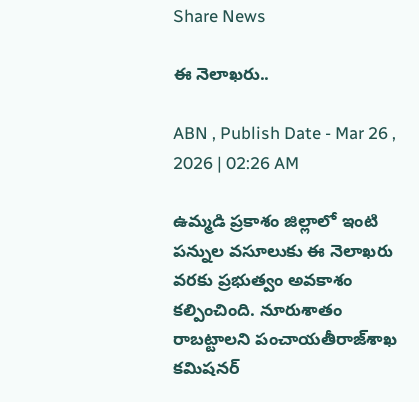Share News

ఈ నెలాఖరు..

ABN , Publish Date - Mar 26 , 2026 | 02:26 AM

ఉమ్మడి ప్రకాశం జిల్లాలో ఇంటి పన్నుల వసూలుకు ఈ నెలాఖరు వరకు ప్రభుత్వం అవకాశం కల్పించింది. నూరుశాతం రాబట్టాలని పంచాయతీరాజ్‌శాఖ కమిషనర్‌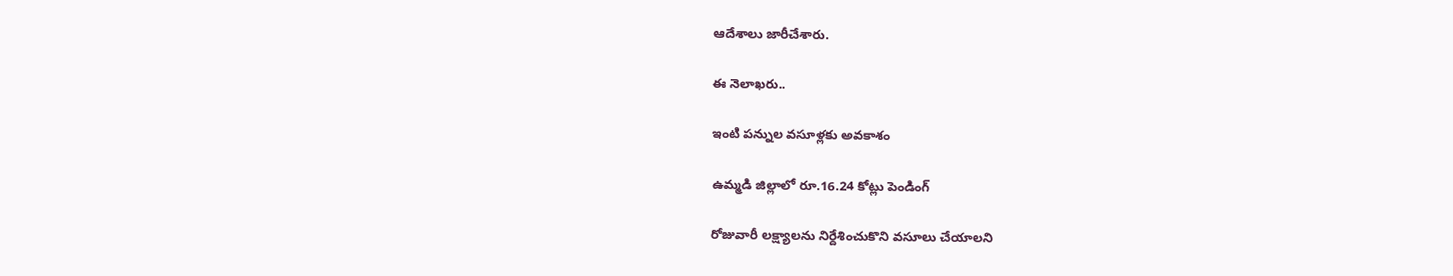ఆదేశాలు జారీచేశారు.

ఈ నెలాఖరు..

ఇంటి పన్నుల వసూళ్లకు అవకాశం

ఉమ్మడి జిల్లాలో రూ.16.24 కోట్లు పెండింగ్‌

రోజువారీ లక్ష్యాలను నిర్దేశించుకొని వసూలు చేయాలని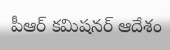పీఆర్‌ కమిషనర్‌ ఆదేశం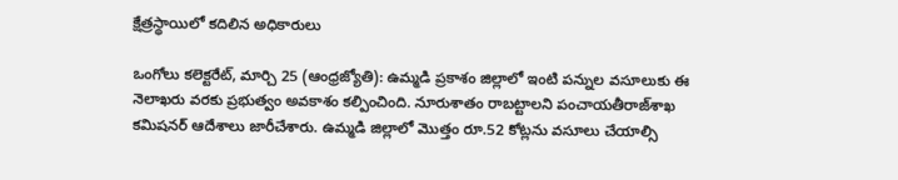క్షేత్రస్థాయిలో కదిలిన అధికారులు

ఒంగోలు కలెక్టరేట్‌, మార్చి 25 (ఆంధ్రజ్యోతి): ఉమ్మడి ప్రకాశం జిల్లాలో ఇంటి పన్నుల వసూలుకు ఈ నెలాఖరు వరకు ప్రభుత్వం అవకాశం కల్పించింది. నూరుశాతం రాబట్టాలని పంచాయతీరాజ్‌శాఖ కమిషనర్‌ ఆదేశాలు జారీచేశారు. ఉమ్మడి జిల్లాలో మొత్తం రూ.52 కోట్లను వసూలు చేయాల్సి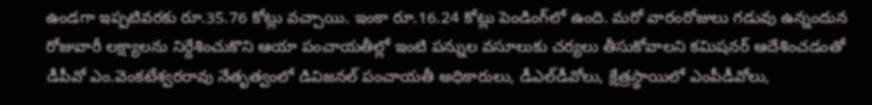ఉండగా ఇప్పటివరకు రూ.35.76 కోట్లు వచ్చాయి. ఇంకా రూ.16.24 కోట్లు పెండింగ్‌లో ఉంది. మరో వారంరోజులు గడువు ఉన్నందున రోజువారీ లక్ష్యాలను నిర్దేశించుకొని ఆయా పంచాయతీల్లో ఇంటి పన్నుల వసూలుకు చర్యలు తీసుకోవాలని కమిషనర్‌ ఆదేశించడంతో డీపీవో ఎం.వెంకటేశ్వరరావు నేతృత్వంలో డివిజనల్‌ పంచాయతీ అధికారులు, డీఎల్‌డీవోలు, క్షేత్రస్థాయిలో ఎంపీడీవోలు,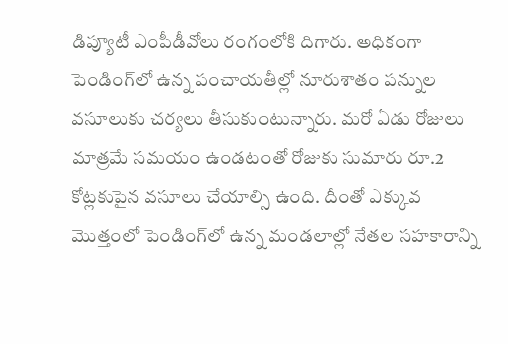డిప్యూటీ ఎంపీడీవోలు రంగంలోకి దిగారు. అధికంగా పెండింగ్‌లో ఉన్న పంచాయతీల్లో నూరుశాతం పన్నుల వసూలుకు చర్యలు తీసుకుంటున్నారు. మరో ఏడు రోజులు మాత్రమే సమయం ఉండటంతో రోజుకు సుమారు రూ.2 కోట్లకుపైన వసూలు చేయాల్సి ఉంది. దీంతో ఎక్కువ మొత్తంలో పెండింగ్‌లో ఉన్న మండలాల్లో నేతల సహకారాన్ని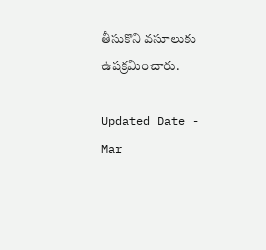తీసుకొని వసూలుకు ఉపక్రమించారు.

Updated Date - Mar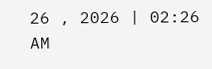26 , 2026 | 02:26 AM